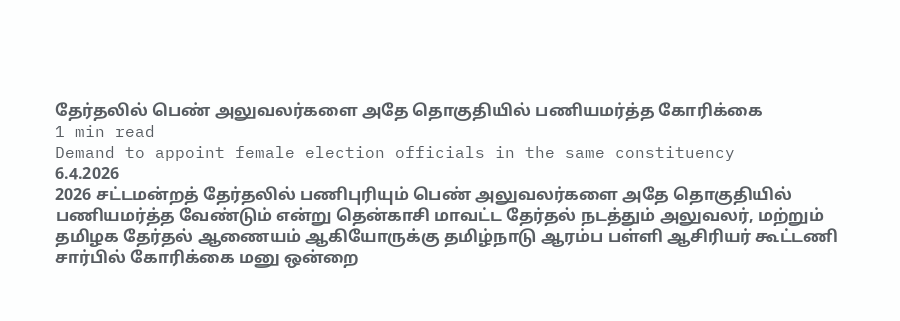தேர்தலில் பெண் அலுவலர்களை அதே தொகுதியில் பணியமர்த்த கோரிக்கை
1 min read
Demand to appoint female election officials in the same constituency
6.4.2026
2026 சட்டமன்றத் தேர்தலில் பணிபுரியும் பெண் அலுவலர்களை அதே தொகுதியில் பணியமர்த்த வேண்டும் என்று தென்காசி மாவட்ட தேர்தல் நடத்தும் அலுவலர், மற்றும் தமிழக தேர்தல் ஆணையம் ஆகியோருக்கு தமிழ்நாடு ஆரம்ப பள்ளி ஆசிரியர் கூட்டணி சார்பில் கோரிக்கை மனு ஒன்றை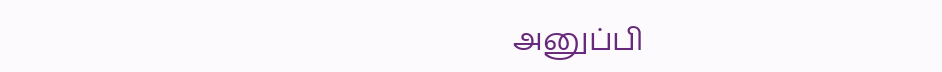அனுப்பி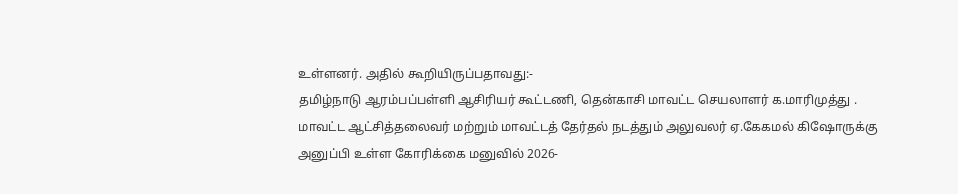உள்ளனர். அதில் கூறியிருப்பதாவது:-
தமிழ்நாடு ஆரம்பப்பள்ளி ஆசிரியர் கூட்டணி, தென்காசி மாவட்ட செயலாளர் க.மாரிமுத்து . மாவட்ட ஆட்சித்தலைவர் மற்றும் மாவட்டத் தேர்தல் நடத்தும் அலுவலர் ஏ.கேகமல் கிஷோருக்கு அனுப்பி உள்ள கோரிக்கை மனுவில் 2026-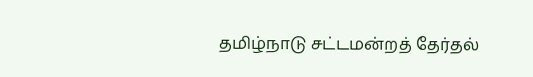தமிழ்நாடு சட்டமன்றத் தேர்தல்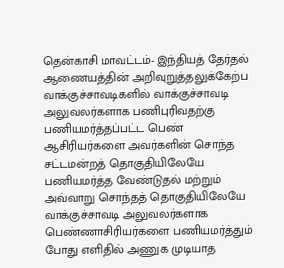தென்காசி மாவட்டம்- இந்தியத் தேர்தல் ஆணையத்தின் அறிவுறுத்தலுக்கேற்ப வாக்குச்சாவடிகளில் வாக்குச்சாவடி அலுவலர்களாக பணிபுரிவதற்கு பணியமர்த்தப்பட்ட பெண் ஆசிரியர்களை அவர்களின் சொந்த சட்டமன்றத் தொகுதியிலேயே பணியமர்த்த வேண்டுதல் மற்றும் அவ்வாறு சொந்தத் தொகுதியிலேயே வாக்குச்சாவடி அலுவலர்களாக பெண்ணாசிரியர்களை பணியமர்த்தும் போது எளிதில் அணுக முடியாத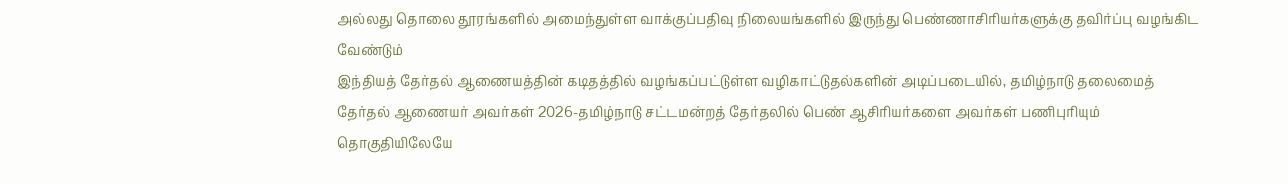அல்லது தொலை தூரங்களில் அமைந்துள்ள வாக்குப்பதிவு நிலையங்களில் இருந்து பெண்ணாசிரியர்களுக்கு தவிர்ப்பு வழங்கிட வேண்டும்
இந்தியத் தேர்தல் ஆணையத்தின் கடிதத்தில் வழங்கப்பட்டுள்ள வழிகாட்டுதல்களின் அடிப்படையில், தமிழ்நாடு தலைமைத் தேர்தல் ஆணையர் அவர்கள் 2026-தமிழ்நாடு சட்டமன்றத் தேர்தலில் பெண் ஆசிரியர்களை அவர்கள் பணிபுரியும் தொகுதியிலேயே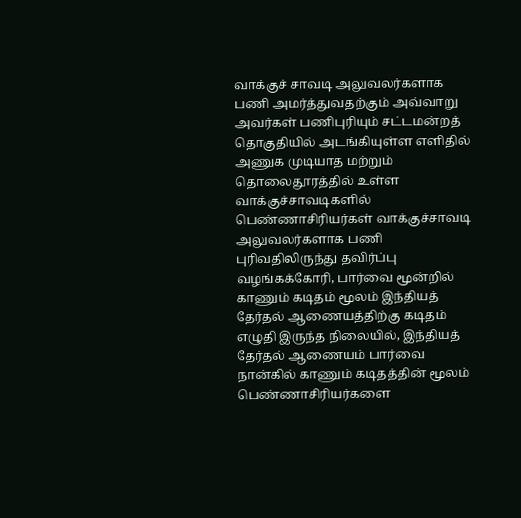வாக்குச் சாவடி அலுவலர்களாக பணி அமர்த்துவதற்கும் அவ்வாறு அவர்கள் பணிபுரியும் சட்டமன்றத் தொகுதியில் அடங்கியுள்ள எளிதில் அணுக முடியாத மற்றும் தொலைதூரத்தில் உள்ள வாக்குச்சாவடிகளில் பெண்ணாசிரியர்கள் வாக்குச்சாவடி அலுவலர்களாக பணி புரிவதிலிருந்து தவிர்ப்பு வழங்கக்கோரி, பார்வை மூன்றில் காணும் கடிதம் மூலம் இந்தியத் தேர்தல் ஆணையத்திற்கு கடிதம் எழுதி இருந்த நிலையில், இந்தியத் தேர்தல் ஆணையம் பார்வை நான்கில் காணும் கடிதத்தின் மூலம் பெண்ணாசிரியர்களை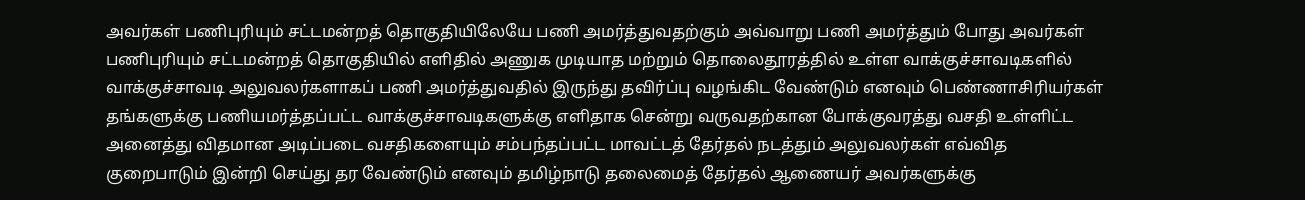அவர்கள் பணிபுரியும் சட்டமன்றத் தொகுதியிலேயே பணி அமர்த்துவதற்கும் அவ்வாறு பணி அமர்த்தும் போது அவர்கள் பணிபுரியும் சட்டமன்றத் தொகுதியில் எளிதில் அணுக முடியாத மற்றும் தொலைதூரத்தில் உள்ள வாக்குச்சாவடிகளில் வாக்குச்சாவடி அலுவலர்களாகப் பணி அமர்த்துவதில் இருந்து தவிர்ப்பு வழங்கிட வேண்டும் எனவும் பெண்ணாசிரியர்கள் தங்களுக்கு பணியமர்த்தப்பட்ட வாக்குச்சாவடிகளுக்கு எளிதாக சென்று வருவதற்கான போக்குவரத்து வசதி உள்ளிட்ட அனைத்து விதமான அடிப்படை வசதிகளையும் சம்பந்தப்பட்ட மாவட்டத் தேர்தல் நடத்தும் அலுவலர்கள் எவ்வித குறைபாடும் இன்றி செய்து தர வேண்டும் எனவும் தமிழ்நாடு தலைமைத் தேர்தல் ஆணையர் அவர்களுக்கு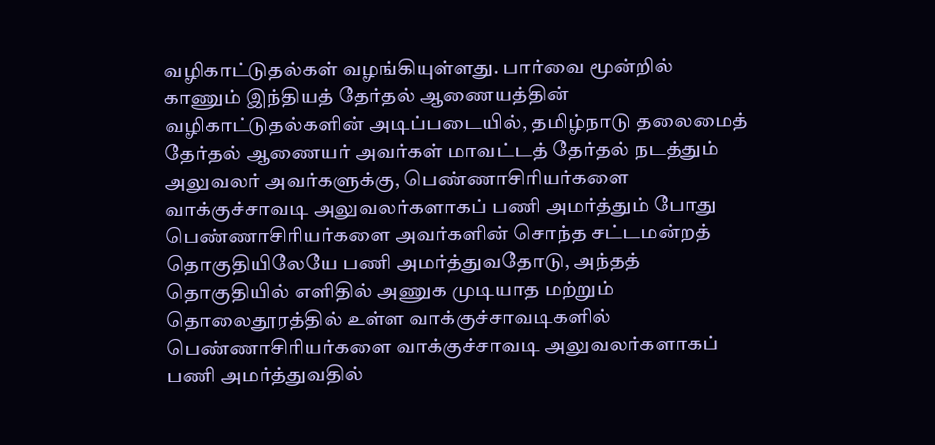வழிகாட்டுதல்கள் வழங்கியுள்ளது. பார்வை மூன்றில் காணும் இந்தியத் தேர்தல் ஆணையத்தின் வழிகாட்டுதல்களின் அடிப்படையில், தமிழ்நாடு தலைமைத் தேர்தல் ஆணையர் அவர்கள் மாவட்டத் தேர்தல் நடத்தும் அலுவலர் அவர்களுக்கு, பெண்ணாசிரியர்களை வாக்குச்சாவடி அலுவலர்களாகப் பணி அமர்த்தும் போது பெண்ணாசிரியர்களை அவர்களின் சொந்த சட்டமன்றத் தொகுதியிலேயே பணி அமர்த்துவதோடு, அந்தத் தொகுதியில் எளிதில் அணுக முடியாத மற்றும் தொலைதூரத்தில் உள்ள வாக்குச்சாவடிகளில் பெண்ணாசிரியர்களை வாக்குச்சாவடி அலுவலர்களாகப் பணி அமர்த்துவதில்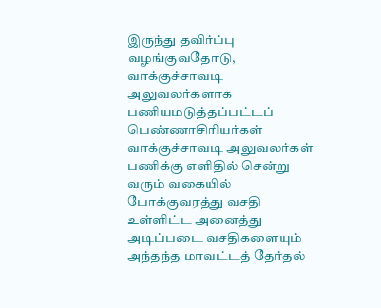இருந்து தவிர்ப்பு வழங்குவதோடு, வாக்குச்சாவடி அலுவலர்களாக பணியமடுத்தப்பட்டப் பெண்ணாசிரியர்கள் வாக்குச்சாவடி அலுவலர்கள் பணிக்கு எளிதில் சென்று வரும் வகையில் போக்குவரத்து வசதி உள்ளிட்ட அனைத்து அடிப்படை வசதிகளையும் அந்தந்த மாவட்டத் தேர்தல்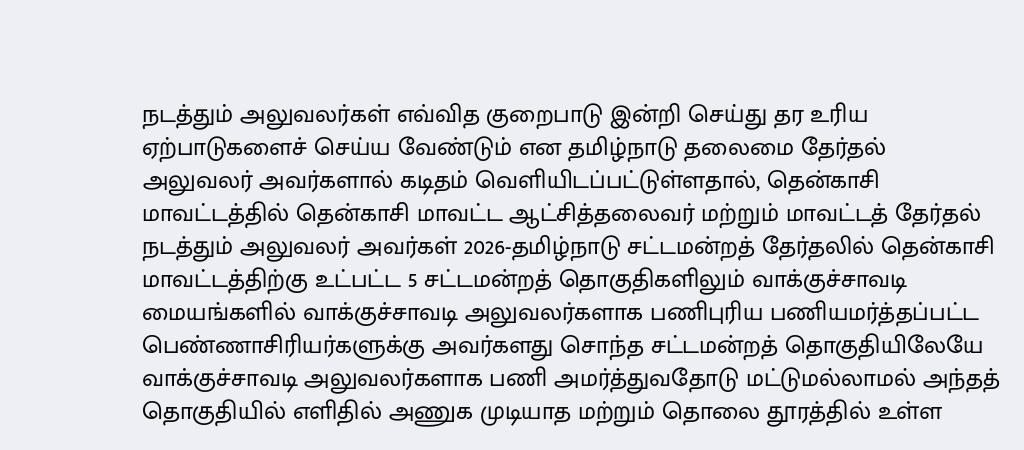நடத்தும் அலுவலர்கள் எவ்வித குறைபாடு இன்றி செய்து தர உரிய ஏற்பாடுகளைச் செய்ய வேண்டும் என தமிழ்நாடு தலைமை தேர்தல் அலுவலர் அவர்களால் கடிதம் வெளியிடப்பட்டுள்ளதால், தென்காசி மாவட்டத்தில் தென்காசி மாவட்ட ஆட்சித்தலைவர் மற்றும் மாவட்டத் தேர்தல் நடத்தும் அலுவலர் அவர்கள் 2026-தமிழ்நாடு சட்டமன்றத் தேர்தலில் தென்காசி மாவட்டத்திற்கு உட்பட்ட 5 சட்டமன்றத் தொகுதிகளிலும் வாக்குச்சாவடி மையங்களில் வாக்குச்சாவடி அலுவலர்களாக பணிபுரிய பணியமர்த்தப்பட்ட பெண்ணாசிரியர்களுக்கு அவர்களது சொந்த சட்டமன்றத் தொகுதியிலேயே வாக்குச்சாவடி அலுவலர்களாக பணி அமர்த்துவதோடு மட்டுமல்லாமல் அந்தத் தொகுதியில் எளிதில் அணுக முடியாத மற்றும் தொலை தூரத்தில் உள்ள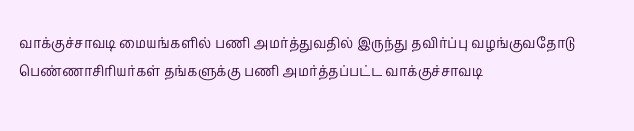வாக்குச்சாவடி மையங்களில் பணி அமர்த்துவதில் இருந்து தவிர்ப்பு வழங்குவதோடு பெண்ணாசிரியர்கள் தங்களுக்கு பணி அமர்த்தப்பட்ட வாக்குச்சாவடி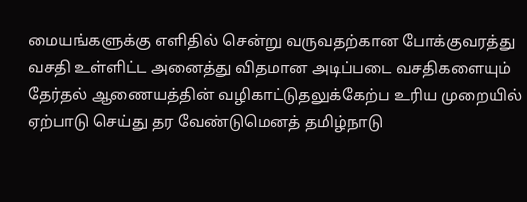மையங்களுக்கு எளிதில் சென்று வருவதற்கான போக்குவரத்து வசதி உள்ளிட்ட அனைத்து விதமான அடிப்படை வசதிகளையும் தேர்தல் ஆணையத்தின் வழிகாட்டுதலுக்கேற்ப உரிய முறையில் ஏற்பாடு செய்து தர வேண்டுமெனத் தமிழ்நாடு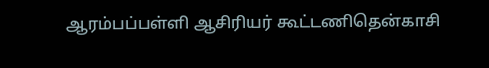ஆரம்பப்பள்ளி ஆசிரியர் கூட்டணிதென்காசி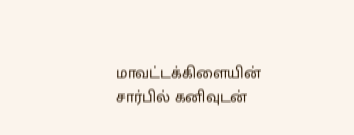மாவட்டக்கிளையின் சார்பில் கனிவுடன்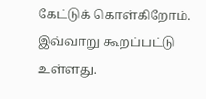கேட்டுக் கொள்கிறோம்.
இவ்வாறு கூறப்பட்டு உள்ளது.